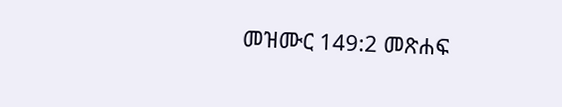መዝሙር 149:2 መጽሐፍ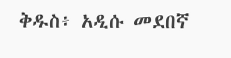ቅዱስ፥ አዲሱ መደበኛ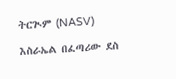ትርጒም (NASV)

እስራኤል በፈጣሪው ደስ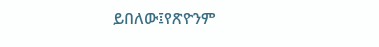ይበለው፤የጽዮንም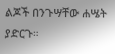ልጆች በንጉሣቸው ሐሤት ያድርጉ።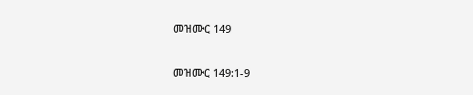መዝሙር 149

መዝሙር 149:1-9